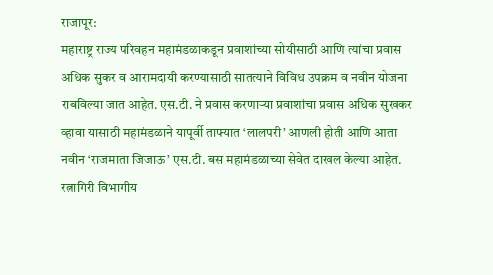राजापूर:
महाराष्ट्र राज्य परिवहन महामंडळाकडून प्रवाशांच्या सोयीसाठी आणि त्यांचा प्रवास अधिक सुकर व आरामदायी करण्यासाठी सातत्याने विविध उपक्रम व नवीन योजना राबविल्या जात आहेत. एस.टी. ने प्रवास करणाऱ्या प्रवाशांचा प्रवास अधिक सुखकर व्हावा यासाठी महामंडळाने यापूर्वी ताफ्यात ‘लालपरी’ आणली होती आणि आता नवीन ‘राजमाता जिजाऊ’ एस.टी. बस महामंडळाच्या सेवेत दाखल केल्या आहेत. रत्नागिरी विभागीय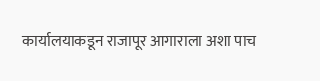कार्यालयाकडून राजापूर आगाराला अशा पाच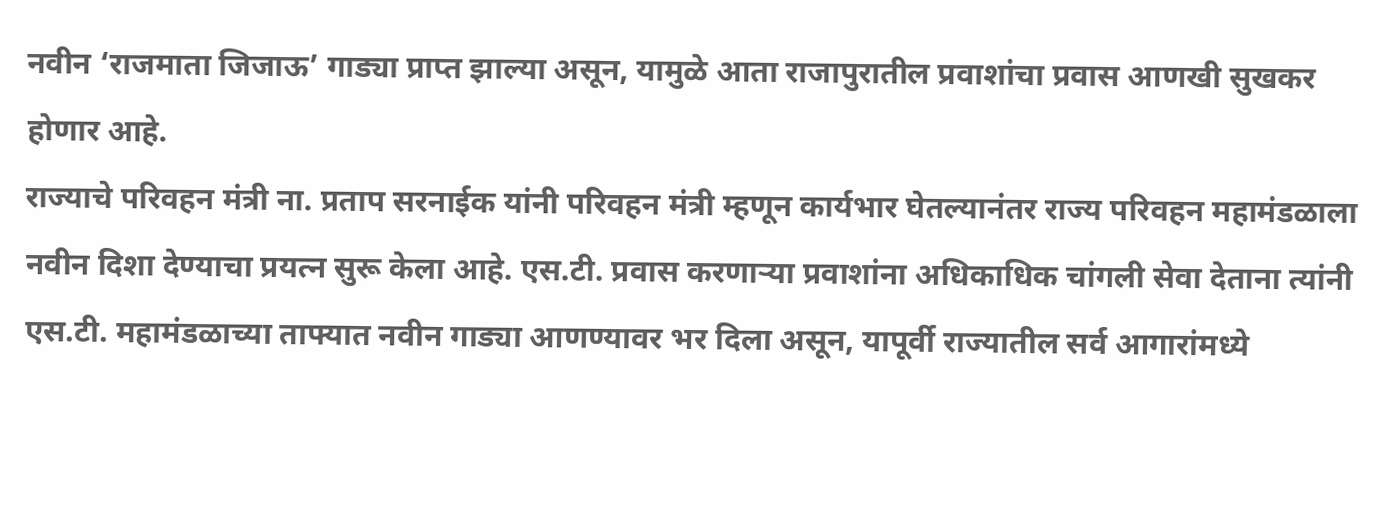नवीन ‘राजमाता जिजाऊ’ गाड्या प्राप्त झाल्या असून, यामुळे आता राजापुरातील प्रवाशांचा प्रवास आणखी सुखकर होणार आहे.
राज्याचे परिवहन मंत्री ना. प्रताप सरनाईक यांनी परिवहन मंत्री म्हणून कार्यभार घेतल्यानंतर राज्य परिवहन महामंडळाला नवीन दिशा देण्याचा प्रयत्न सुरू केला आहे. एस.टी. प्रवास करणाऱ्या प्रवाशांना अधिकाधिक चांगली सेवा देताना त्यांनी एस.टी. महामंडळाच्या ताफ्यात नवीन गाड्या आणण्यावर भर दिला असून, यापूर्वी राज्यातील सर्व आगारांमध्ये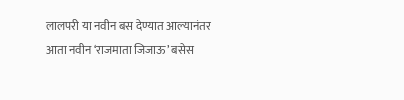लालपरी या नवीन बस देण्यात आल्यानंतर आता नवीन ‘राजमाता जिजाऊ’ बसेस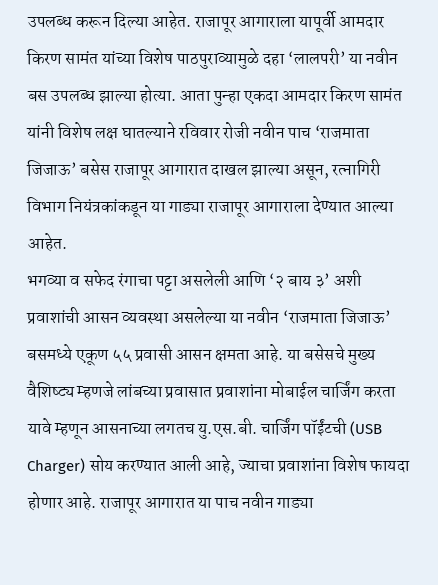उपलब्ध करून दिल्या आहेत. राजापूर आगाराला यापूर्वी आमदार किरण सामंत यांच्या विशेष पाठपुराव्यामुळे दहा ‘लालपरी’ या नवीन बस उपलब्ध झाल्या होत्या. आता पुन्हा एकदा आमदार किरण सामंत यांनी विशेष लक्ष घातल्याने रविवार रोजी नवीन पाच ‘राजमाता जिजाऊ’ बसेस राजापूर आगारात दाखल झाल्या असून, रत्नागिरी विभाग नियंत्रकांकडून या गाड्या राजापूर आगाराला देण्यात आल्या आहेत.
भगव्या व सफेद रंगाचा पट्टा असलेली आणि ‘२ बाय ३’ अशी प्रवाशांची आसन व्यवस्था असलेल्या या नवीन ‘राजमाता जिजाऊ’ बसमध्ये एकूण ५५ प्रवासी आसन क्षमता आहे. या बसेसचे मुख्य वैशिष्ट्य म्हणजे लांबच्या प्रवासात प्रवाशांना मोबाईल चार्जिंग करता यावे म्हणून आसनाच्या लगतच यु.एस.बी. चार्जिंग पॉईंटची (USB Charger) सोय करण्यात आली आहे, ज्याचा प्रवाशांना विशेष फायदा होणार आहे. राजापूर आगारात या पाच नवीन गाड्या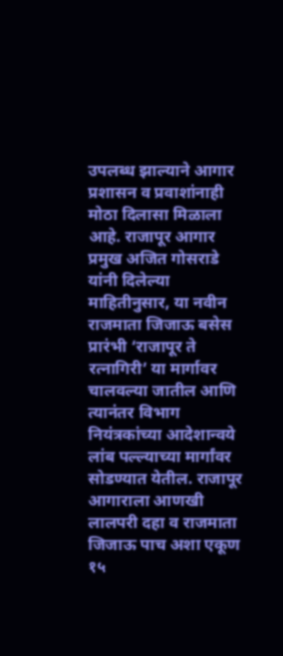उपलब्ध झाल्याने आगार प्रशासन व प्रवाशांनाही मोठा दिलासा मिळाला आहे. राजापूर आगार प्रमुख अजित गोसराडे यांनी दिलेल्या माहितीनुसार, या नवीन राजमाता जिजाऊ बसेस प्रारंभी ‘राजापूर ते रत्नागिरी’ या मार्गावर चालवल्या जातील आणि त्यानंतर विभाग नियंत्रकांच्या आदेशान्वये लांब पल्ल्याच्या मार्गांवर सोडण्यात येतील. राजापूर आगाराला आणखी लालपरी दहा व राजमाता जिजाऊ पाच अशा एकूण १५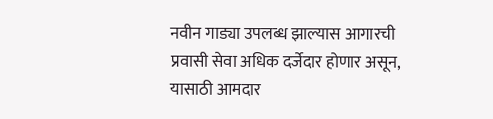नवीन गाड्या उपलब्ध झाल्यास आगारची प्रवासी सेवा अधिक दर्जेदार होणार असून, यासाठी आमदार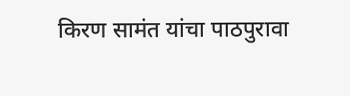किरण सामंत यांचा पाठपुरावा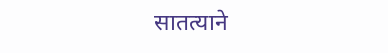सातत्याने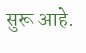सुरू आहे.